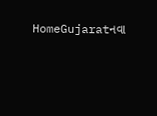HomeGujaratનવા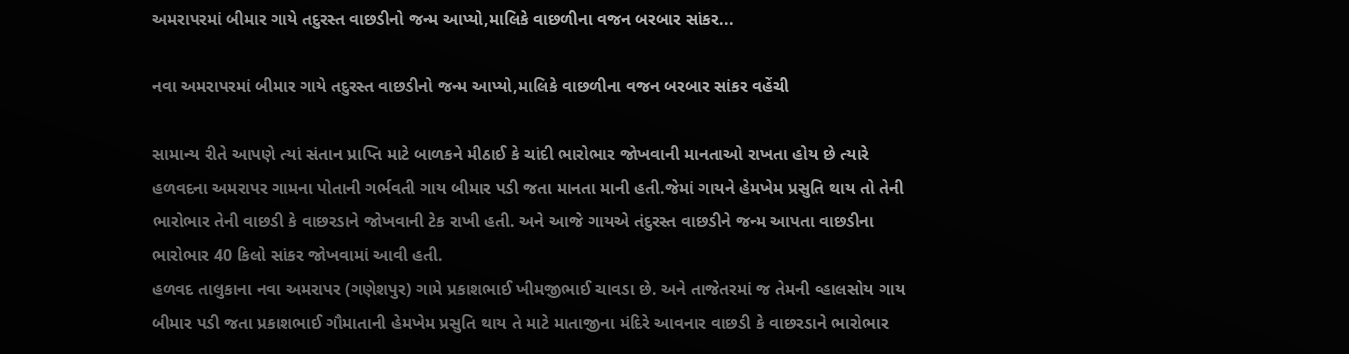અમરાપરમાં બીમાર ગાયે તદુરસ્ત વાછડીનો જન્મ આપ્યો,માલિકે વાછળીના વજન બરબાર સાંકર...

નવા અમરાપરમાં બીમાર ગાયે તદુરસ્ત વાછડીનો જન્મ આપ્યો,માલિકે વાછળીના વજન બરબાર સાંકર વહેંચી

સામાન્ય રીતે આપણે ત્યાં સંતાન પ્રાપ્તિ માટે બાળકને મીઠાઈ કે ચાંદી ભારોભાર જોખવાની માનતાઓ રાખતા હોય છે ત્યારે હળવદના અમરાપર ગામના પોતાની ગર્ભવતી ગાય બીમાર પડી જતા માનતા માની હતી.જેમાં ગાયને હેમખેમ પ્રસુતિ થાય તો તેની ભારોભાર તેની વાછડી કે વાછરડાને જોખવાની ટેક રાખી હતી. અને આજે ગાયએ તંદુરસ્ત વાછડીને જન્મ આપતા વાછડીના ભારોભાર 40 કિલો સાંકર જોખવામાં આવી હતી.
હળવદ તાલુકાના નવા અમરાપર (ગણેશપુર) ગામે પ્રકાશભાઈ ખીમજીભાઈ ચાવડા છે. અને તાજેતરમાં જ તેમની વ્હાલસોય ગાય બીમાર પડી જતા પ્રકાશભાઈ ગૌમાતાની હેમખેમ પ્રસુતિ થાય તે માટે માતાજીના મંદિરે આવનાર વાછડી કે વાછરડાને ભારોભાર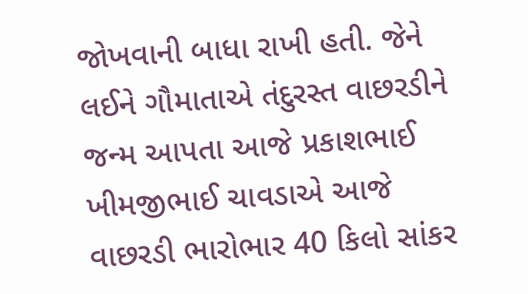જોખવાની બાધા રાખી હતી. જેને લઈને ગૌમાતાએ તંદુરસ્ત વાછરડીને જન્મ આપતા આજે પ્રકાશભાઈ ખીમજીભાઈ ચાવડાએ આજે વાછરડી ભારોભાર 40 કિલો સાંકર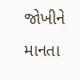જોખીને માનતા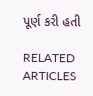પૂર્ણ કરી હતી

RELATED ARTICLES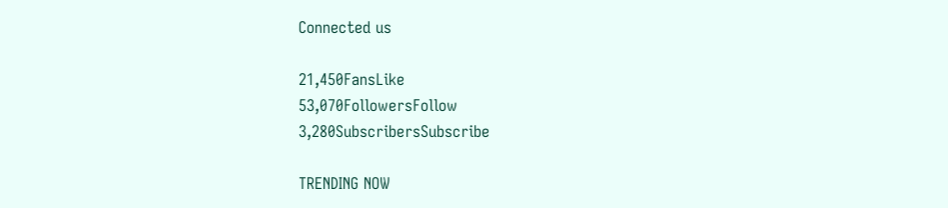Connected us

21,450FansLike
53,070FollowersFollow
3,280SubscribersSubscribe

TRENDING NOW